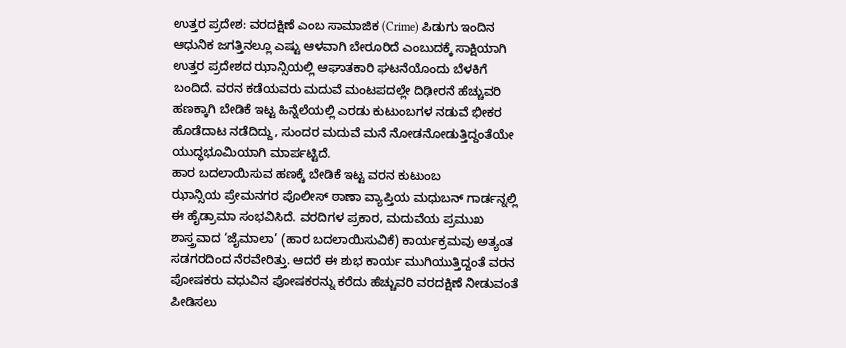ಉತ್ತರ ಪ್ರದೇಶ: ವರದಕ್ಷಿಣೆ ಎಂಬ ಸಾಮಾಜಿಕ (Crime) ಪಿಡುಗು ಇಂದಿನ ಆಧುನಿಕ ಜಗತ್ತಿನಲ್ಲೂ ಎಷ್ಟು ಆಳವಾಗಿ ಬೇರೂರಿದೆ ಎಂಬುದಕ್ಕೆ ಸಾಕ್ಷಿಯಾಗಿ ಉತ್ತರ ಪ್ರದೇಶದ ಝಾನ್ಸಿಯಲ್ಲಿ ಆಘಾತಕಾರಿ ಘಟನೆಯೊಂದು ಬೆಳಕಿಗೆ ಬಂದಿದೆ. ವರನ ಕಡೆಯವರು ಮದುವೆ ಮಂಟಪದಲ್ಲೇ ದಿಢೀರನೆ ಹೆಚ್ಚುವರಿ ಹಣಕ್ಕಾಗಿ ಬೇಡಿಕೆ ಇಟ್ಟ ಹಿನ್ನೆಲೆಯಲ್ಲಿ ಎರಡು ಕುಟುಂಬಗಳ ನಡುವೆ ಭೀಕರ ಹೊಡೆದಾಟ ನಡೆದಿದ್ದು, ಸುಂದರ ಮದುವೆ ಮನೆ ನೋಡನೋಡುತ್ತಿದ್ದಂತೆಯೇ ಯುದ್ಧಭೂಮಿಯಾಗಿ ಮಾರ್ಪಟ್ಟಿದೆ.
ಹಾರ ಬದಲಾಯಿಸುವ ಹಣಕ್ಕೆ ಬೇಡಿಕೆ ಇಟ್ಟ ವರನ ಕುಟುಂಬ
ಝಾನ್ಸಿಯ ಪ್ರೇಮನಗರ ಪೊಲೀಸ್ ಠಾಣಾ ವ್ಯಾಪ್ತಿಯ ಮಧುಬನ್ ಗಾರ್ಡನ್ನಲ್ಲಿ ಈ ಹೈಡ್ರಾಮಾ ಸಂಭವಿಸಿದೆ. ವರದಿಗಳ ಪ್ರಕಾರ, ಮದುವೆಯ ಪ್ರಮುಖ ಶಾಸ್ತ್ರವಾದ ‘ಜೈಮಾಲಾ’ (ಹಾರ ಬದಲಾಯಿಸುವಿಕೆ) ಕಾರ್ಯಕ್ರಮವು ಅತ್ಯಂತ ಸಡಗರದಿಂದ ನೆರವೇರಿತ್ತು. ಆದರೆ ಈ ಶುಭ ಕಾರ್ಯ ಮುಗಿಯುತ್ತಿದ್ದಂತೆ ವರನ ಪೋಷಕರು ವಧುವಿನ ಪೋಷಕರನ್ನು ಕರೆದು ಹೆಚ್ಚುವರಿ ವರದಕ್ಷಿಣೆ ನೀಡುವಂತೆ ಪೀಡಿಸಲು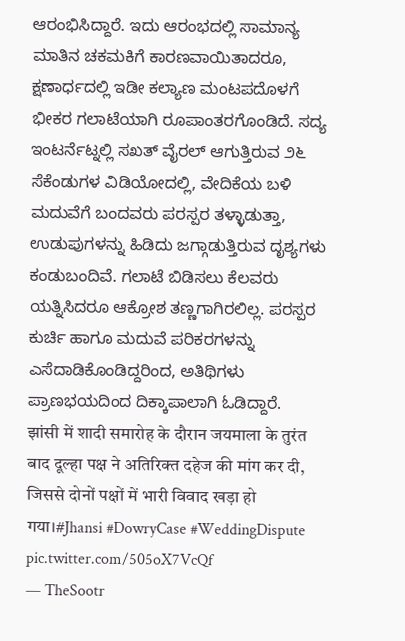ಆರಂಭಿಸಿದ್ದಾರೆ. ಇದು ಆರಂಭದಲ್ಲಿ ಸಾಮಾನ್ಯ ಮಾತಿನ ಚಕಮಕಿಗೆ ಕಾರಣವಾಯಿತಾದರೂ, ಕ್ಷಣಾರ್ಧದಲ್ಲಿ ಇಡೀ ಕಲ್ಯಾಣ ಮಂಟಪದೊಳಗೆ ಭೀಕರ ಗಲಾಟೆಯಾಗಿ ರೂಪಾಂತರಗೊಂಡಿದೆ. ಸದ್ಯ ಇಂಟರ್ನೆಟ್ನಲ್ಲಿ ಸಖತ್ ವೈರಲ್ ಆಗುತ್ತಿರುವ ೨೬ ಸೆಕೆಂಡುಗಳ ವಿಡಿಯೋದಲ್ಲಿ, ವೇದಿಕೆಯ ಬಳಿ ಮದುವೆಗೆ ಬಂದವರು ಪರಸ್ಪರ ತಳ್ಳಾಡುತ್ತಾ, ಉಡುಪುಗಳನ್ನು ಹಿಡಿದು ಜಗ್ಗಾಡುತ್ತಿರುವ ದೃಶ್ಯಗಳು ಕಂಡುಬಂದಿವೆ. ಗಲಾಟೆ ಬಿಡಿಸಲು ಕೆಲವರು ಯತ್ನಿಸಿದರೂ ಆಕ್ರೋಶ ತಣ್ಣಗಾಗಿರಲಿಲ್ಲ. ಪರಸ್ಪರ ಕುರ್ಚಿ ಹಾಗೂ ಮದುವೆ ಪರಿಕರಗಳನ್ನು ಎಸೆದಾಡಿಕೊಂಡಿದ್ದರಿಂದ, ಅತಿಥಿಗಳು ಪ್ರಾಣಭಯದಿಂದ ದಿಕ್ಕಾಪಾಲಾಗಿ ಓಡಿದ್ದಾರೆ.
झांसी में शादी समारोह के दौरान जयमाला के तुरंत बाद दूल्हा पक्ष ने अतिरिक्त दहेज की मांग कर दी, जिससे दोनों पक्षों में भारी विवाद खड़ा हो गया।#Jhansi #DowryCase #WeddingDispute pic.twitter.com/505oX7VcQf
— TheSootr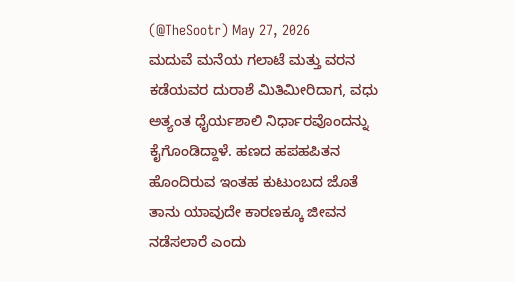(@TheSootr) May 27, 2026
ಮದುವೆ ಮನೆಯ ಗಲಾಟೆ ಮತ್ತು ವರನ ಕಡೆಯವರ ದುರಾಶೆ ಮಿತಿಮೀರಿದಾಗ, ವಧು ಅತ್ಯಂತ ಧೈರ್ಯಶಾಲಿ ನಿರ್ಧಾರವೊಂದನ್ನು ಕೈಗೊಂಡಿದ್ದಾಳೆ. ಹಣದ ಹಪಹಪಿತನ ಹೊಂದಿರುವ ಇಂತಹ ಕುಟುಂಬದ ಜೊತೆ ತಾನು ಯಾವುದೇ ಕಾರಣಕ್ಕೂ ಜೀವನ ನಡೆಸಲಾರೆ ಎಂದು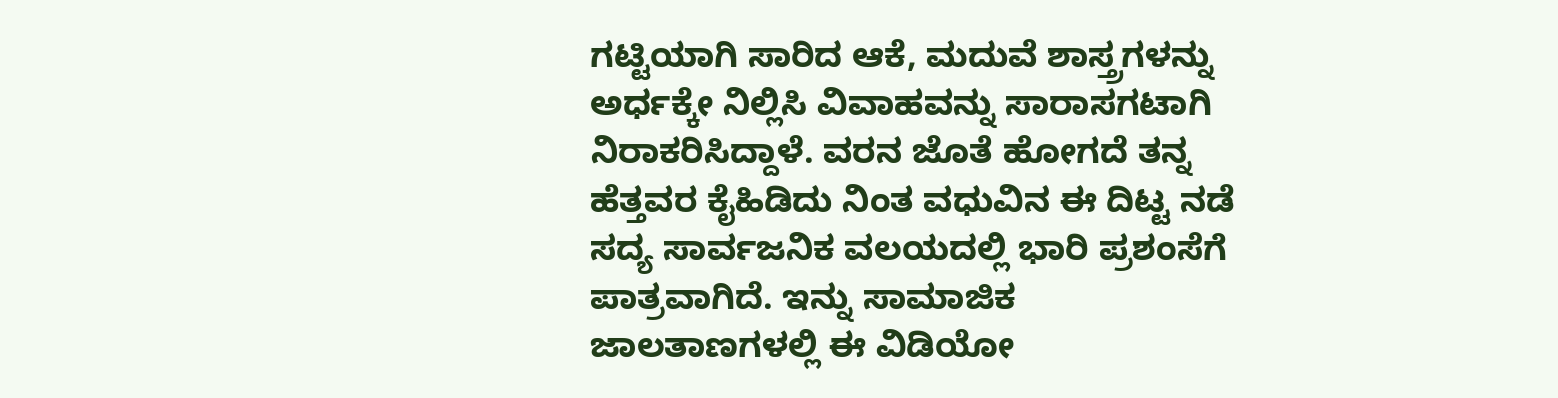ಗಟ್ಟಿಯಾಗಿ ಸಾರಿದ ಆಕೆ, ಮದುವೆ ಶಾಸ್ತ್ರಗಳನ್ನು ಅರ್ಧಕ್ಕೇ ನಿಲ್ಲಿಸಿ ವಿವಾಹವನ್ನು ಸಾರಾಸಗಟಾಗಿ ನಿರಾಕರಿಸಿದ್ದಾಳೆ. ವರನ ಜೊತೆ ಹೋಗದೆ ತನ್ನ ಹೆತ್ತವರ ಕೈಹಿಡಿದು ನಿಂತ ವಧುವಿನ ಈ ದಿಟ್ಟ ನಡೆ ಸದ್ಯ ಸಾರ್ವಜನಿಕ ವಲಯದಲ್ಲಿ ಭಾರಿ ಪ್ರಶಂಸೆಗೆ ಪಾತ್ರವಾಗಿದೆ. ಇನ್ನು ಸಾಮಾಜಿಕ ಜಾಲತಾಣಗಳಲ್ಲಿ ಈ ವಿಡಿಯೋ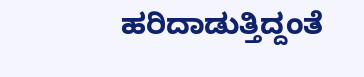ಹರಿದಾಡುತ್ತಿದ್ದಂತೆ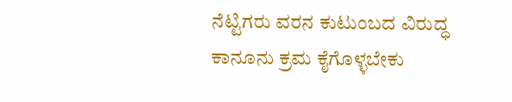ನೆಟ್ಟಿಗರು ವರನ ಕುಟುಂಬದ ವಿರುದ್ಧ ಕಾನೂನು ಕ್ರಮ ಕೈಗೊಳ್ಳಬೇಕು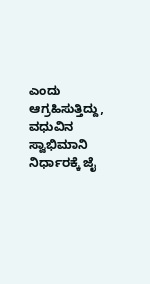ಎಂದು ಆಗ್ರಹಿಸುತ್ತಿದ್ದು, ವಧುವಿನ ಸ್ವಾಭಿಮಾನಿ ನಿರ್ಧಾರಕ್ಕೆ ಜೈ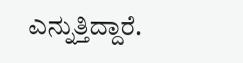ಎನ್ನುತ್ತಿದ್ದಾರೆ.